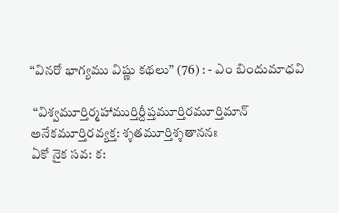“వినరో భాగ్యము విష్ణు కథలు” (76) : - ఎం బిందుమాధవి

 “విశ్వమూర్తిర్మహాముర్తిర్దీప్తమూర్తిరమూర్తిమాన్
అనేకమూర్తిరవ్యక్త: శ్శతమూర్తిశ్శతాననః
ఏకో నైక సవ: క: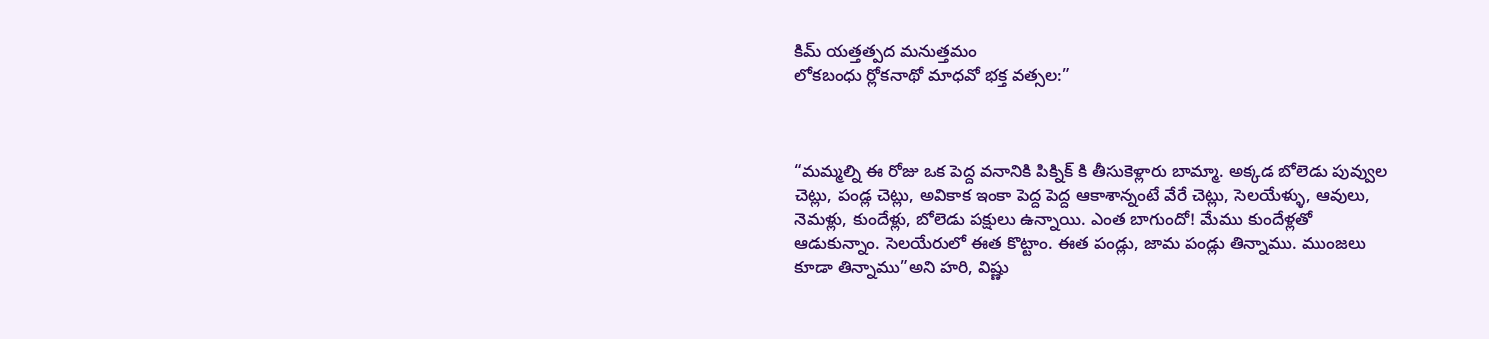కిమ్ యత్తత్పద మనుత్తమం
లోకబంధు ర్లోకనాథో మాధవో భక్త వత్సల:”



“మమ్మల్ని ఈ రోజు ఒక పెద్ద వనానికి పిక్నిక్ కి తీసుకెళ్లారు బామ్మా. అక్కడ బోలెడు పువ్వుల చెట్లు, పండ్ల చెట్లు, అవికాక ఇంకా పెద్ద పెద్ద ఆకాశాన్నంటే వేరే చెట్లు, సెలయేళ్ళు, ఆవులు, నెమళ్లు, కుందేళ్లు, బోలెడు పక్షులు ఉన్నాయి. ఎంత బాగుందో! మేము కుందేళ్లతో ఆడుకున్నాం. సెలయేరులో ఈత కొట్టాం. ఈత పండ్లు, జామ పండ్లు తిన్నాము. ముంజలు కూడా తిన్నాము”అని హరి, విష్ణు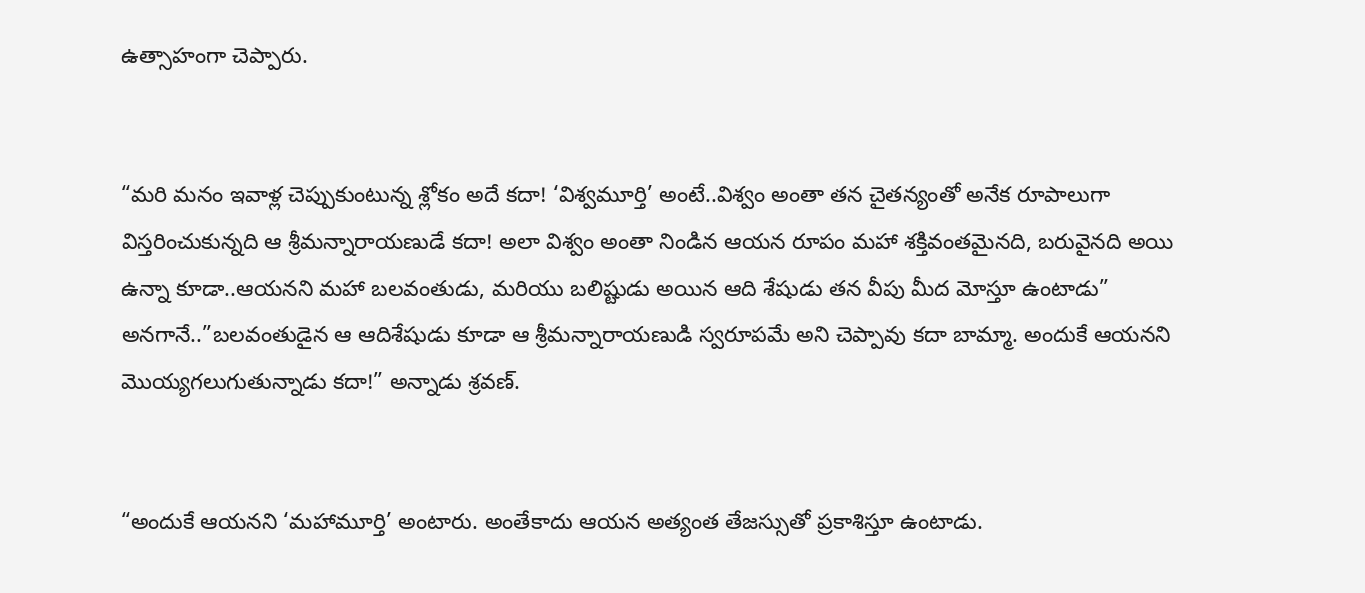ఉత్సాహంగా చెప్పారు.


“మరి మనం ఇవాళ్ల చెప్పుకుంటున్న శ్లోకం అదే కదా! ‘విశ్వమూర్తి’ అంటే..విశ్వం అంతా తన చైతన్యంతో అనేక రూపాలుగా విస్తరించుకున్నది ఆ శ్రీమన్నారాయణుడే కదా! అలా విశ్వం అంతా నిండిన ఆయన రూపం మహా శక్తివంతమైనది, బరువైనది అయి ఉన్నా కూడా..ఆయనని మహా బలవంతుడు, మరియు బలిష్టుడు అయిన ఆది శేషుడు తన వీపు మీద మోస్తూ ఉంటాడు” అనగానే..”బలవంతుడైన ఆ ఆదిశేషుడు కూడా ఆ శ్రీమన్నారాయణుడి స్వరూపమే అని చెప్పావు కదా బామ్మా. అందుకే ఆయనని మొయ్యగలుగుతున్నాడు కదా!” అన్నాడు శ్రవణ్.


“అందుకే ఆయనని ‘మహామూర్తి’ అంటారు. అంతేకాదు ఆయన అత్యంత తేజస్సుతో ప్రకాశిస్తూ ఉంటాడు.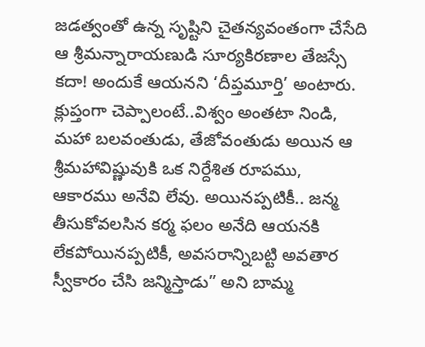జడత్వంతో ఉన్న సృష్టిని చైతన్యవంతంగా చేసేది ఆ శ్రీమన్నారాయణుడి సూర్యకిరణాల తేజస్సే కదా! అందుకే ఆయనని ‘దీప్తమూర్తి’ అంటారు. క్లుప్తంగా చెప్పాలంటే..విశ్వం అంతటా నిండి, మహా బలవంతుడు, తేజోవంతుడు అయిన ఆ శ్రీమహావిష్ణువుకి ఒక నిర్దేశిత రూపము, ఆకారము అనేవి లేవు. అయినప్పటికీ.. జన్మ తీసుకోవలసిన కర్మ ఫలం అనేది ఆయనకి లేకపోయినప్పటికీ, అవసరాన్నిబట్టి అవతార స్వీకారం చేసి జన్మిస్తాడు” అని బామ్మ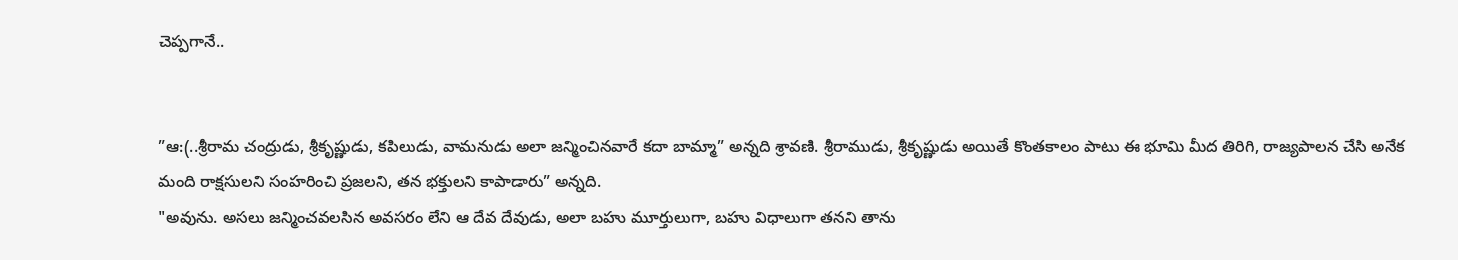చెప్పగానే..


”ఆ:(..శ్రీరామ చంద్రుడు, శ్రీకృష్ణుడు, కపిలుడు, వామనుడు అలా జన్మించినవారే కదా బామ్మా” అన్నది శ్రావణి. శ్రీరాముడు, శ్రీకృష్ణుడు అయితే కొంతకాలం పాటు ఈ భూమి మీద తిరిగి, రాజ్యపాలన చేసి అనేక మంది రాక్షసులని సంహరించి ప్రజలని, తన భక్తులని కాపాడారు” అన్నది.
"అవును. అసలు జన్మించవలసిన అవసరం లేని ఆ దేవ దేవుడు, అలా బహు మూర్తులుగా, బహు విధాలుగా తనని తాను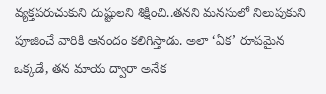వ్యక్తపరుచుకుని దుష్టులని శిక్షించి..తనని మనసులో నిలుపుకుని పూజించే వారికి ఆనందం కలిగిస్తాడు. అలా ‘ఏక’ రూపమైన ఒక్కడే, తన మాయ ద్వారా అనేక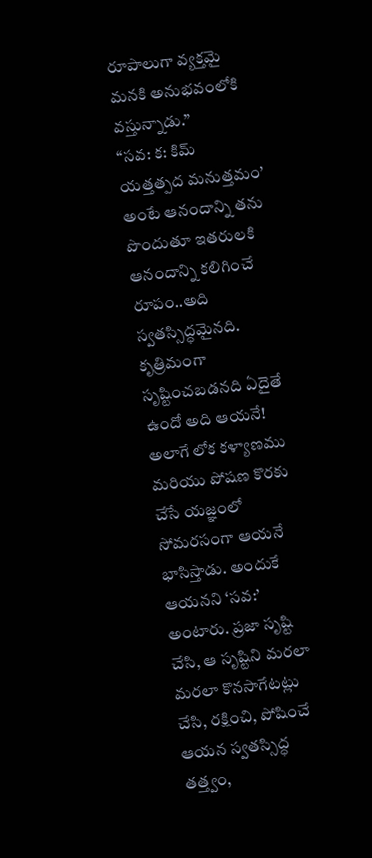రూపాలుగా వ్యక్తమై మనకి అనుభవంలోకి వస్తున్నాడు.”
“సవ: క: కిమ్ యత్తత్పద మనుత్తమం’ అంటే ఆనందాన్ని తను పొందుతూ ఇతరులకి ఆనందాన్ని కలిగించే రూపం..అది స్వతస్సిద్ధమైనది. కృత్రిమంగా సృష్టించబడనది ఏదైతే ఉందో అది ఆయనే! అలాగే లోక కళ్యాణము మరియు పోషణ కొరకు చేసే యజ్ఞంలో సోమరసంగా ఆయనే భాసిస్తాడు. అందుకే ఆయనని ‘సవ:’ అంటారు. ప్రజా సృష్టి చేసి, ఆ సృష్టిని మరలా మరలా కొనసాగేటట్లు చేసి, రక్షించి, పోషించే ఆయన స్వతస్సిద్ధ తత్త్వం,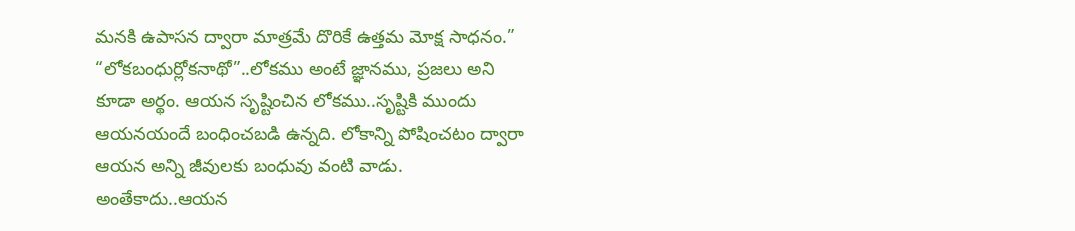మనకి ఉపాసన ద్వారా మాత్రమే దొరికే ఉత్తమ మోక్ష సాధనం.”
“లోకబంధుర్లోకనాథో”..లోకము అంటే జ్ఞానము, ప్రజలు అని కూడా అర్థం. ఆయన సృష్టించిన లోకము..సృష్టికి ముందు ఆయనయందే బంధించబడి ఉన్నది. లోకాన్ని పోషించటం ద్వారా ఆయన అన్ని జీవులకు బంధువు వంటి వాడు. అంతేకాదు..ఆయన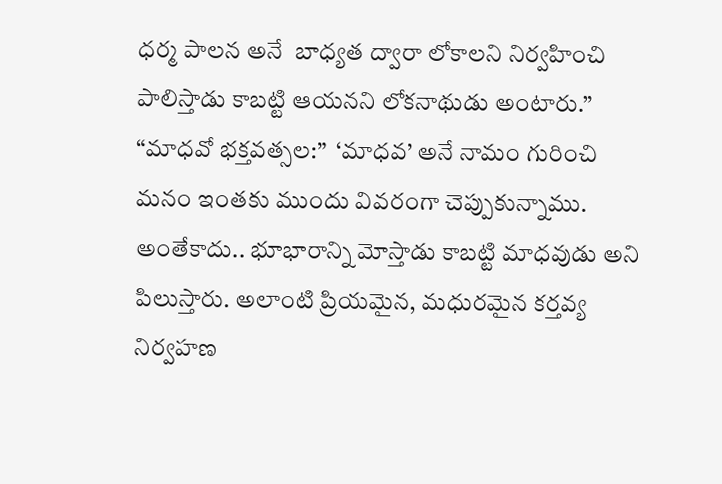ధర్మ పాలన అనే  బాధ్యత ద్వారా లోకాలని నిర్వహించి పాలిస్తాడు కాబట్టి ఆయనని లోకనాథుడు అంటారు.”
“మాధవో భక్తవత్సల:”  ‘మాధవ’ అనే నామం గురించి మనం ఇంతకు ముందు వివరంగా చెప్పుకున్నాము. అంతేకాదు.. భూభారాన్ని మోస్తాడు కాబట్టి మాధవుడు అని పిలుస్తారు. అలాంటి ప్రియమైన, మధురమైన కర్తవ్య నిర్వహణ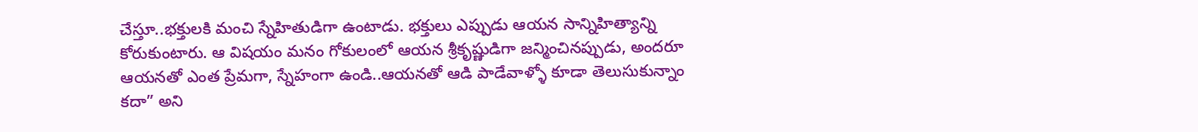చేస్తూ..భక్తులకి మంచి స్నేహితుడిగా ఉంటాడు. భక్తులు ఎప్పుడు ఆయన సాన్నిహిత్యాన్ని కోరుకుంటారు. ఆ విషయం మనం గోకులంలో ఆయన శ్రీకృష్ణుడిగా జన్మించినప్పుడు, అందరూ ఆయనతో ఎంత ప్రేమగా, స్నేహంగా ఉండి..ఆయనతో ఆడి పాడేవాళ్ళో కూడా తెలుసుకున్నాం కదా” అని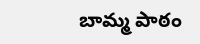బామ్మ పాఠం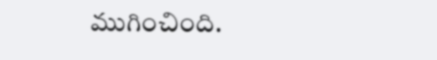ముగించింది.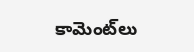కామెంట్‌లు